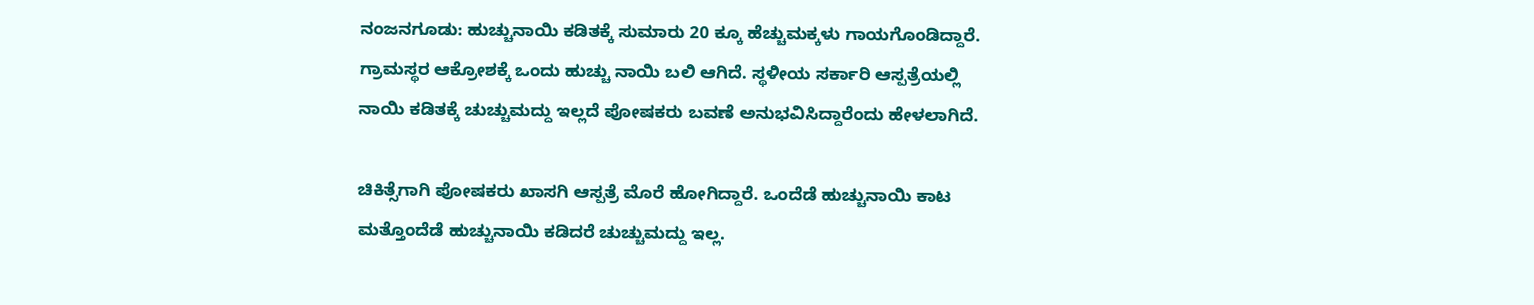ನಂಜನಗೂಡು: ಹುಚ್ಚುನಾಯಿ ಕಡಿತಕ್ಕೆ ಸುಮಾರು 20 ಕ್ಕೂ ಹೆಚ್ಚುಮಕ್ಕಳು ಗಾಯಗೊಂಡಿದ್ದಾರೆ. ಗ್ರಾಮಸ್ಥರ ಆಕ್ರೋಶಕ್ಕೆ ಒಂದು ಹುಚ್ಚು ನಾಯಿ ಬಲಿ ಆಗಿದೆ. ಸ್ಥಳೀಯ ಸರ್ಕಾರಿ ಆಸ್ಪತ್ರೆಯಲ್ಲಿ ನಾಯಿ ಕಡಿತಕ್ಕೆ ಚುಚ್ಚುಮದ್ದು ಇಲ್ಲದೆ ಪೋಷಕರು ಬವಣೆ ಅನುಭವಿಸಿದ್ದಾರೆಂದು ಹೇಳಲಾಗಿದೆ.

ಚಿಕಿತ್ಸೆಗಾಗಿ ಪೋಷಕರು ಖಾಸಗಿ ಆಸ್ಪತ್ರೆ ಮೊರೆ ಹೋಗಿದ್ದಾರೆ. ಒಂದೆಡೆ ಹುಚ್ಚುನಾಯಿ ಕಾಟ ಮತ್ತೊಂದೆಡೆ ಹುಚ್ಚುನಾಯಿ ಕಡಿದರೆ ಚುಚ್ಚುಮದ್ದು ಇಲ್ಲ.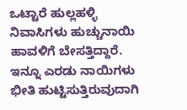ಒಟ್ಟಾರೆ ಹುಲ್ಲಹಳ್ಳಿ ನಿವಾಸಿಗಳು ಹುಚ್ಚುನಾಯಿ ಹಾವಳಿಗೆ ಬೇಸತ್ತಿದ್ದಾರೆ. ಇನ್ನೂ ಎರಡು ನಾಯಿಗಳು ಭೀತಿ ಹುಟ್ಟಿಸುತ್ತಿರುವುದಾಗಿ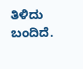ತಿಳಿದು ಬಂದಿದೆ.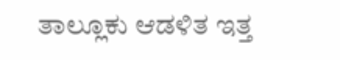ತಾಲ್ಲೂಕು ಆಡಳಿತ ಇತ್ತ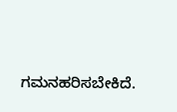ಗಮನಹರಿಸಬೇಕಿದೆ.